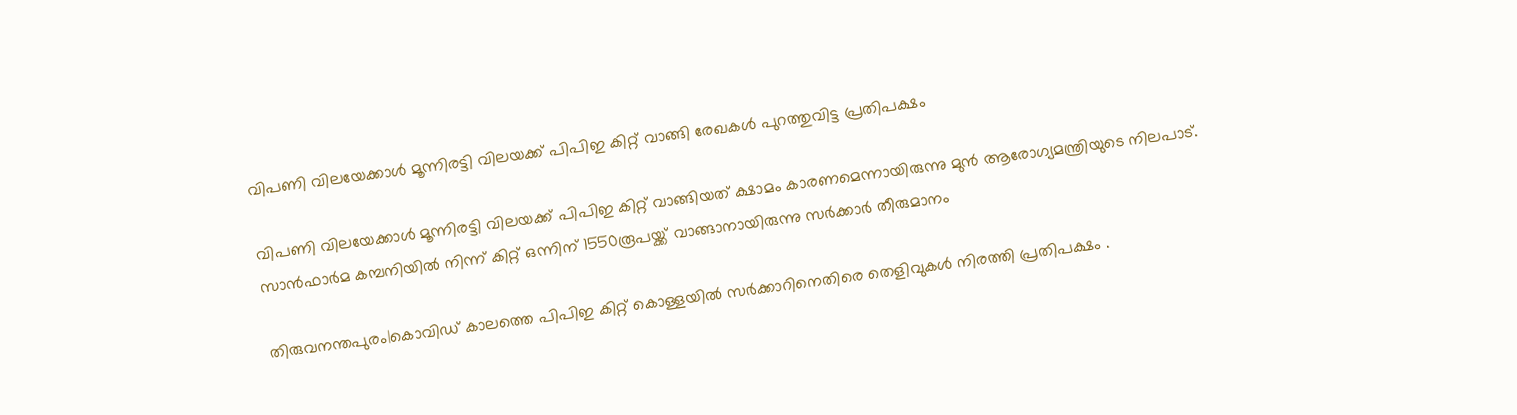വിപണി വിലയേക്കാൾ മൂന്നിരട്ടി വിലയക്ക് പിപിഇ കിറ്റ് വാങ്ങി രേഖകൾ പുറത്തുവിട്ട പ്രതിപക്ഷം

വിപണി വിലയേക്കാൾ മൂന്നിരട്ടി വിലയക്ക് പിപിഇ കിറ്റ് വാങ്ങിയത് ക്ഷാമം കാരണമെന്നായിരുന്നു മുൻ ആരോഗ്യമന്ത്രിയുടെ നിലപാട്. സാൻഫാർമ കമ്പനിയിൽ നിന്ന് കിറ്റ് ഒന്നിന് 1550രൂപയ്ക്ക് വാങ്ങാനായിരുന്നു സർക്കാർ തീരുമാനം

തിരുവനന്തപുരം|കൊവിഡ് കാലത്തെ പിപിഇ കിറ്റ് കൊള്ളയിൽ സർക്കാറിനെതിരെ തെളിവുകൾ നിരത്തി പ്രതിപക്ഷം .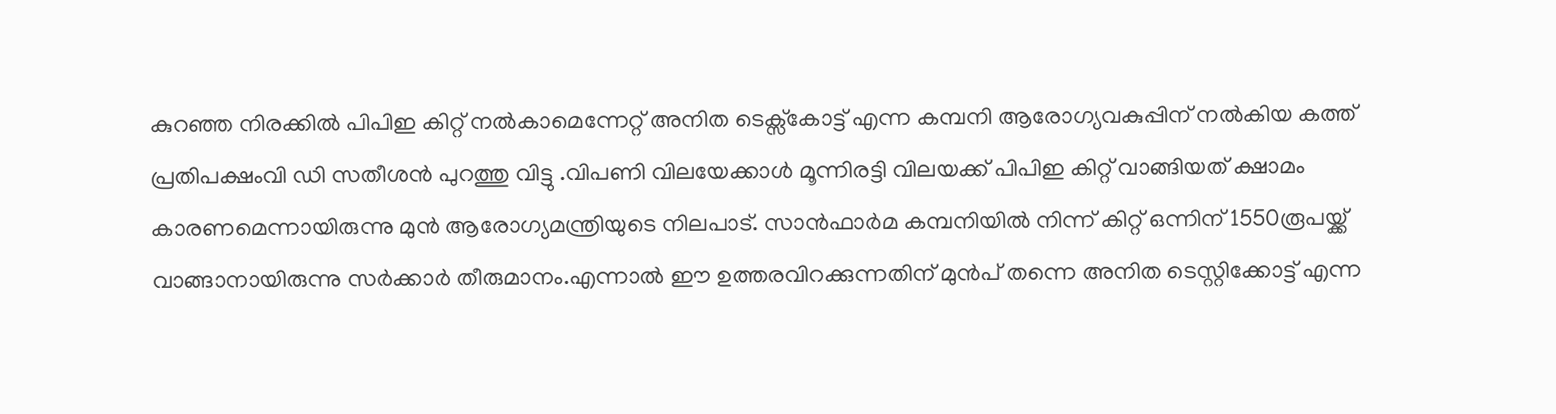കുറഞ്ഞ നിരക്കിൽ പിപിഇ കിറ്റ് നൽകാമെന്നേറ്റ് അനിത ടെക്സ്കോട്ട് എന്ന കമ്പനി ആരോഗ്യവകുപ്പിന് നൽകിയ കത്ത് പ്രതിപക്ഷംവി ഡി സതീശൻ പുറത്തു വിട്ടു .വിപണി വിലയേക്കാൾ മൂന്നിരട്ടി വിലയക്ക് പിപിഇ കിറ്റ് വാങ്ങിയത് ക്ഷാമം കാരണമെന്നായിരുന്നു മുൻ ആരോഗ്യമന്ത്രിയുടെ നിലപാട്. സാൻഫാർമ കമ്പനിയിൽ നിന്ന് കിറ്റ് ഒന്നിന് 1550രൂപയ്ക്ക് വാങ്ങാനായിരുന്നു സർക്കാർ തീരുമാനം.എന്നാൽ ഈ ഉത്തരവിറക്കുന്നതിന് മുൻപ് തന്നെ അനിത ടെസ്റ്റിക്കോട്ട് എന്ന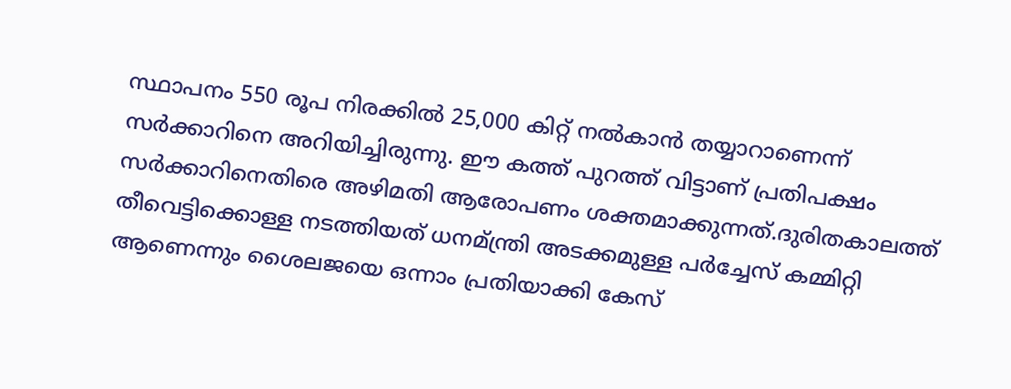സ്ഥാപനം 550 രൂപ നിരക്കിൽ 25,000 കിറ്റ് നൽകാൻ തയ്യാറാണെന്ന് സർക്കാറിനെ അറിയിച്ചിരുന്നു. ഈ കത്ത് പുറത്ത് വിട്ടാണ് പ്രതിപക്ഷം സർക്കാറിനെതിരെ അഴിമതി ആരോപണം ശക്തമാക്കുന്നത്.ദുരിതകാലത്ത് തീവെട്ടിക്കൊള്ള നടത്തിയത് ധനമ്ന്ത്രി അടക്കമുള്ള പർച്ചേസ് കമ്മിറ്റി ആണെന്നും ശൈലജയെ ഒന്നാം പ്രതിയാക്കി കേസ്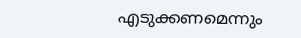എടുക്കണമെന്നും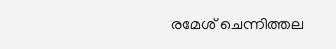രമേശ് ചെന്നിത്തല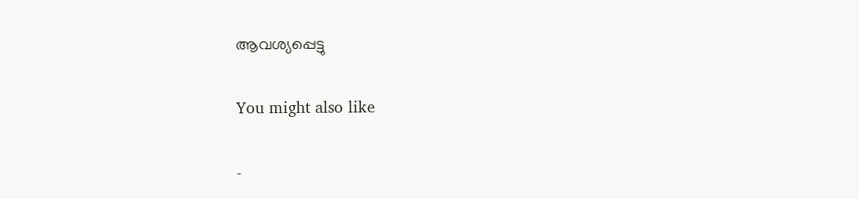ആവശ്യപ്പെട്ടു

You might also like

-